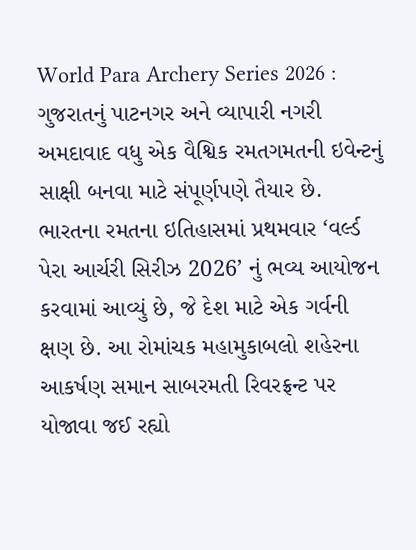World Para Archery Series 2026 : ગુજરાતનું પાટનગર અને વ્યાપારી નગરી અમદાવાદ વધુ એક વૈશ્વિક રમતગમતની ઇવેન્ટનું સાક્ષી બનવા માટે સંપૂર્ણપણે તૈયાર છે. ભારતના રમતના ઇતિહાસમાં પ્રથમવાર ‘વર્લ્ડ પેરા આર્ચરી સિરીઝ 2026’ નું ભવ્ય આયોજન કરવામાં આવ્યું છે, જે દેશ માટે એક ગર્વની ક્ષણ છે. આ રોમાંચક મહામુકાબલો શહેરના આકર્ષણ સમાન સાબરમતી રિવરફ્રન્ટ પર યોજાવા જઈ રહ્યો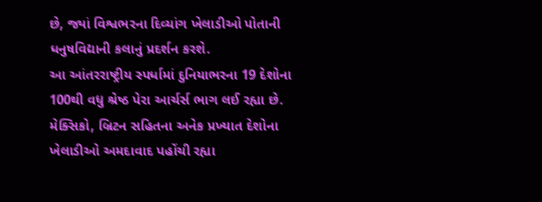છે, જ્યાં વિશ્વભરના દિવ્યાંગ ખેલાડીઓ પોતાની ધનુષવિદ્યાની કલાનું પ્રદર્શન કરશે.
આ આંતરરાષ્ટ્રીય સ્પર્ધામાં દુનિયાભરના 19 દેશોના 100થી વધુ શ્રેષ્ઠ પેરા આર્ચર્સ ભાગ લઈ રહ્યા છે. મેક્સિકો, બ્રિટન સહિતના અનેક પ્રખ્યાત દેશોના ખેલાડીઓ અમદાવાદ પહોંચી રહ્યા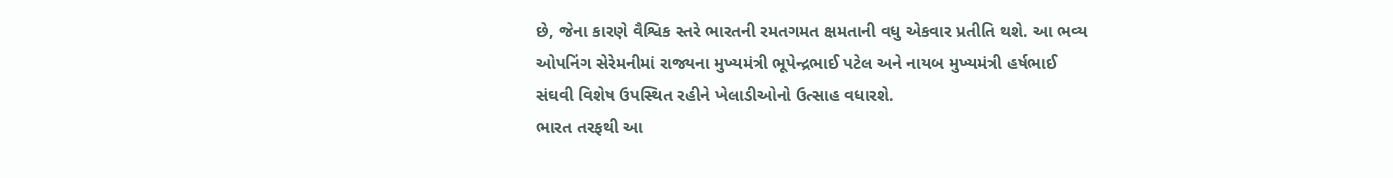છે, જેના કારણે વૈશ્વિક સ્તરે ભારતની રમતગમત ક્ષમતાની વધુ એકવાર પ્રતીતિ થશે. આ ભવ્ય ઓપનિંગ સેરેમનીમાં રાજ્યના મુખ્યમંત્રી ભૂપેન્દ્રભાઈ પટેલ અને નાયબ મુખ્યમંત્રી હર્ષભાઈ સંઘવી વિશેષ ઉપસ્થિત રહીને ખેલાડીઓનો ઉત્સાહ વધારશે.
ભારત તરફથી આ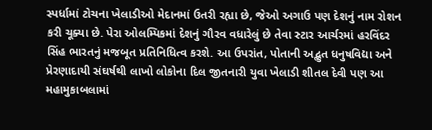સ્પર્ધામાં ટોચના ખેલાડીઓ મેદાનમાં ઉતરી રહ્યા છે, જેઓ અગાઉ પણ દેશનું નામ રોશન કરી ચૂક્યા છે. પેરા ઓલમ્પિકમાં દેશનું ગૌરવ વધારેલું છે તેવા સ્ટાર આર્ચરમાં હરવિંદર સિંહ ભારતનું મજબૂત પ્રતિનિધિત્વ કરશે. આ ઉપરાંત, પોતાની અદ્ભુત ધનુષવિદ્યા અને પ્રેરણાદાયી સંઘર્ષથી લાખો લોકોના દિલ જીતનારી યુવા ખેલાડી શીતલ દેવી પણ આ મહામુકાબલામાં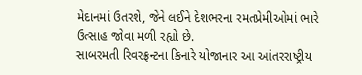મેદાનમાં ઉતરશે, જેને લઈને દેશભરના રમતપ્રેમીઓમાં ભારે ઉત્સાહ જોવા મળી રહ્યો છે.
સાબરમતી રિવરફ્રન્ટના કિનારે યોજાનાર આ આંતરરાષ્ટ્રીય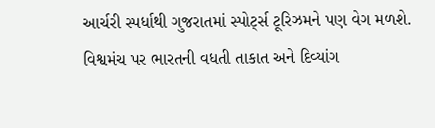આર્ચરી સ્પર્ધાથી ગુજરાતમાં સ્પોર્ટ્સ ટૂરિઝમને પણ વેગ મળશે. વિશ્વમંચ પર ભારતની વધતી તાકાત અને દિવ્યાંગ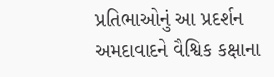પ્રતિભાઓનું આ પ્રદર્શન અમદાવાદને વૈશ્વિક કક્ષાના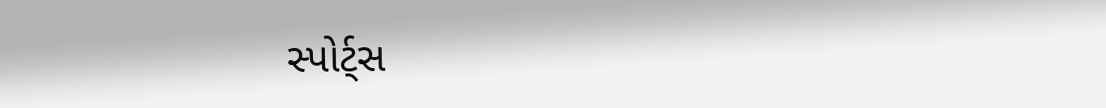સ્પોર્ટ્સ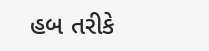હબ તરીકે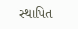સ્થાપિત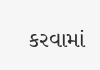કરવામાં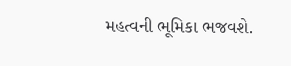મહત્વની ભૂમિકા ભજવશે.